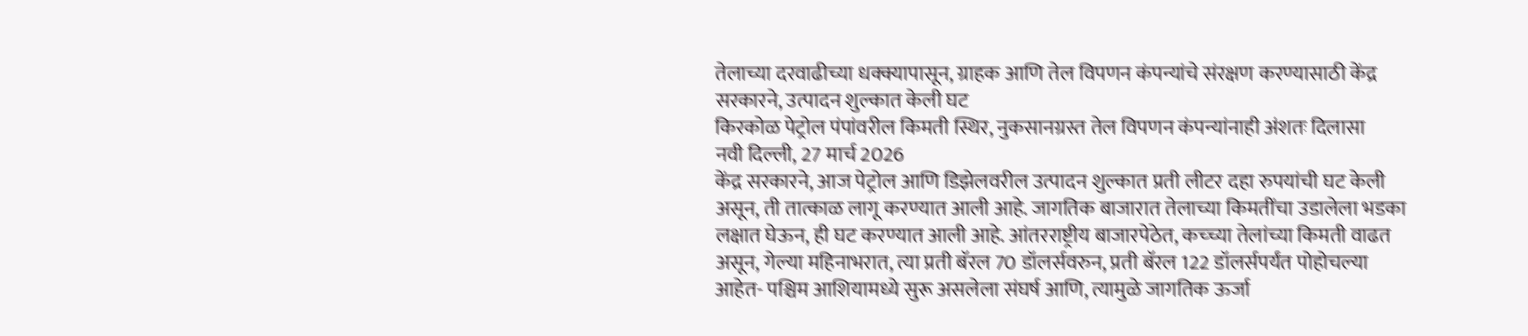तेलाच्या दरवाढीच्या धक्क्यापासून, ग्राहक आणि तेल विपणन कंपन्यांचे संरक्षण करण्यासाठी केंद्र सरकारने, उत्पादन शुल्कात केली घट
किरकोळ पेट्रोल पंपांवरील किमती स्थिर, नुकसानग्रस्त तेल विपणन कंपन्यांनाही अंशतः दिलासा
नवी दिल्ली, 27 मार्च 2026
केंद्र सरकारने, आज पेट्रोल आणि डिझेलवरील उत्पादन शुल्कात प्रती लीटर दहा रुपयांची घट केली असून, ती तात्काळ लागू करण्यात आली आहे. जागतिक बाजारात तेलाच्या किमतींचा उडालेला भडका लक्षात घेऊन, ही घट करण्यात आली आहे. आंतरराष्ट्रीय बाजारपेठेत, कच्च्या तेलांच्या किमती वाढत असून, गेल्या महिनाभरात, त्या प्रती बॅरल 70 डॉलर्सवरुन, प्रती बॅरल 122 डॉलर्सपर्यंत पोहोचल्या आहेत- पश्चिम आशियामध्ये सुरू असलेला संघर्ष आणि, त्यामुळे जागतिक ऊर्जा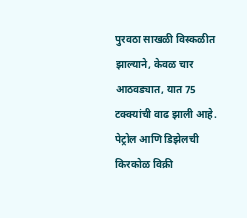पुरवठा साखळी विस्कळीत झाल्याने, केवळ चार आठवड्यात, यात 75 टक्क्यांची वाढ झाली आहे.
पेट्रोल आणि डिझेलची किरकोळ विक्री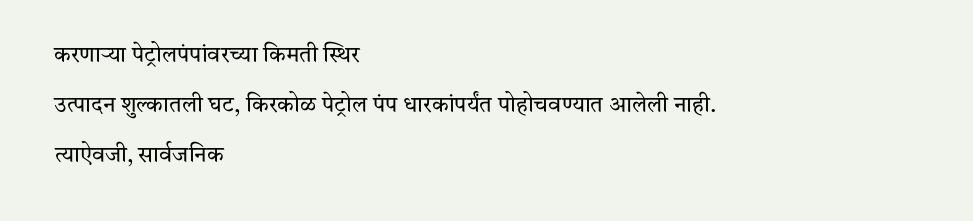करणाऱ्या पेट्रोलपंपांवरच्या किमती स्थिर
उत्पादन शुल्कातली घट, किरकोळ पेट्रोल पंप धारकांपर्यंत पोहोचवण्यात आलेली नाही. त्याऐवजी, सार्वजनिक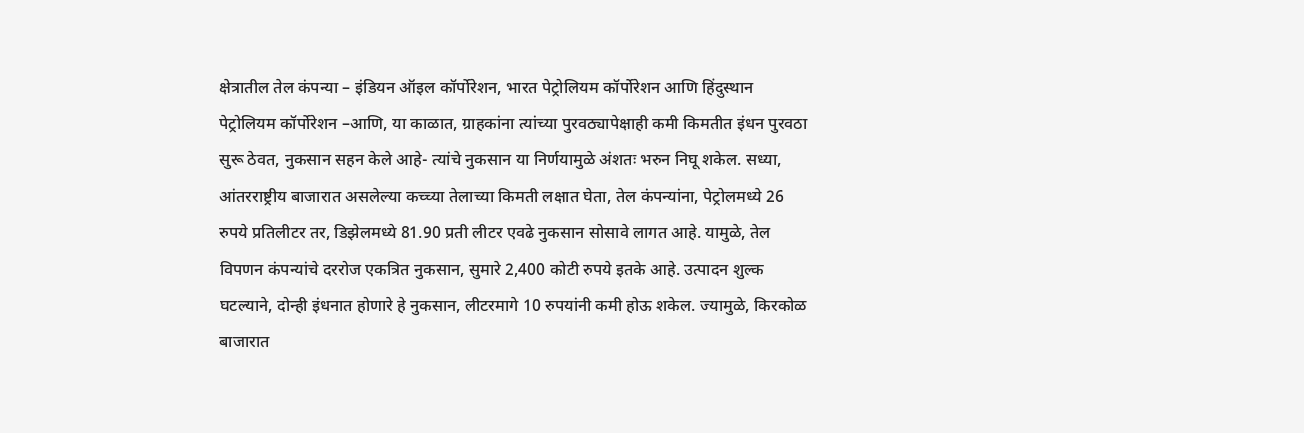क्षेत्रातील तेल कंपन्या – इंडियन ऑइल कॉर्पोरेशन, भारत पेट्रोलियम कॉर्पोरेशन आणि हिंदुस्थान पेट्रोलियम कॉर्पोरेशन –आणि, या काळात, ग्राहकांना त्यांच्या पुरवठ्यापेक्षाही कमी किमतीत इंधन पुरवठा सुरू ठेवत, नुकसान सहन केले आहे- त्यांचे नुकसान या निर्णयामुळे अंशतः भरुन निघू शकेल. सध्या, आंतरराष्ट्रीय बाजारात असलेल्या कच्च्या तेलाच्या किमती लक्षात घेता, तेल कंपन्यांना, पेट्रोलमध्ये 26 रुपये प्रतिलीटर तर, डिझेलमध्ये 81.90 प्रती लीटर एवढे नुकसान सोसावे लागत आहे. यामुळे, तेल विपणन कंपन्यांचे दररोज एकत्रित नुकसान, सुमारे 2,400 कोटी रुपये इतके आहे. उत्पादन शुल्क घटल्याने, दोन्ही इंधनात होणारे हे नुकसान, लीटरमागे 10 रुपयांनी कमी होऊ शकेल. ज्यामुळे, किरकोळ बाजारात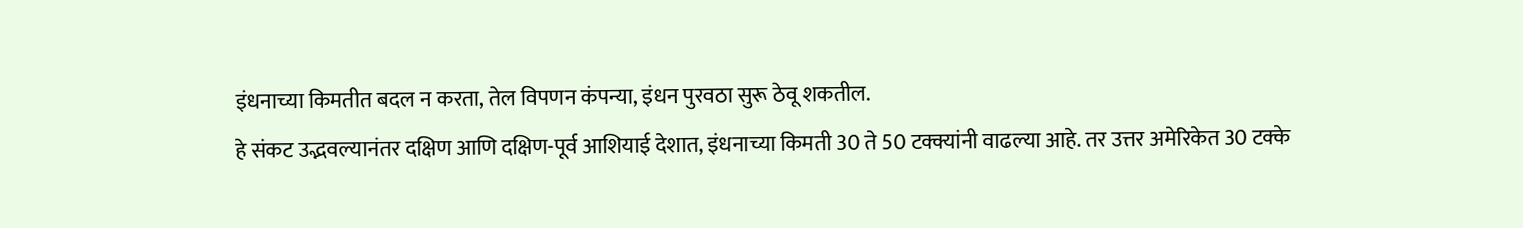इंधनाच्या किमतीत बदल न करता, तेल विपणन कंपन्या, इंधन पुरवठा सुरू ठेवू शकतील.
हे संकट उद्भवल्यानंतर दक्षिण आणि दक्षिण-पूर्व आशियाई देशात, इंधनाच्या किमती 30 ते 50 टक्क्यांनी वाढल्या आहे. तर उत्तर अमेरिकेत 30 टक्के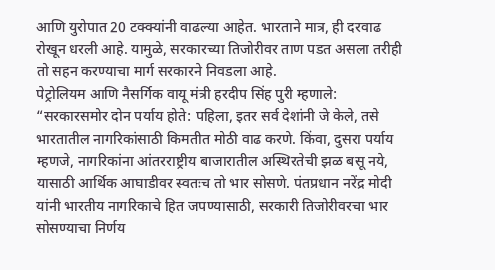आणि युरोपात 20 टक्क्यांनी वाढल्या आहेत. भारताने मात्र, ही दरवाढ रोखून धरली आहे. यामुळे, सरकारच्या तिजोरीवर ताण पडत असला तरीही तो सहन करण्याचा मार्ग सरकारने निवडला आहे.
पेट्रोलियम आणि नैसर्गिक वायू मंत्री हरदीप सिंह पुरी म्हणाले:
“सरकारसमोर दोन पर्याय होते: पहिला, इतर सर्व देशांनी जे केले, तसे भारतातील नागरिकांसाठी किमतीत मोठी वाढ करणे. किंवा, दुसरा पर्याय म्हणजे, नागरिकांना आंतरराष्ट्रीय बाजारातील अस्थिरतेची झळ बसू नये, यासाठी आर्थिक आघाडीवर स्वतःच तो भार सोसणे. पंतप्रधान नरेंद्र मोदी यांनी भारतीय नागरिकाचे हित जपण्यासाठी, सरकारी तिजोरीवरचा भार सोसण्याचा निर्णय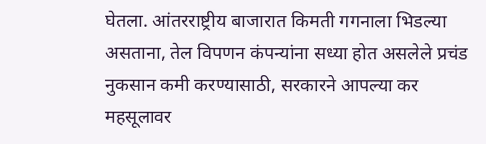घेतला. आंतरराष्ट्रीय बाजारात किमती गगनाला भिडल्या असताना, तेल विपणन कंपन्यांना सध्या होत असलेले प्रचंड नुकसान कमी करण्यासाठी, सरकारने आपल्या कर महसूलावर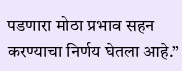पडणारा मोठा प्रभाव सहन करण्याचा निर्णय घेतला आहे.”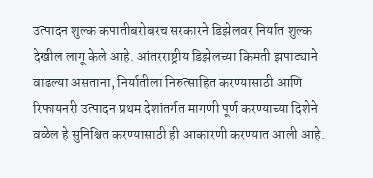उत्पादन शुल्क कपातीबरोबरच सरकारने डिझेलवर निर्यात शुल्क देखील लागू केले आहे. आंतरराष्ट्रीय डिझेलच्या किमती झपाट्याने वाढल्या असताना, निर्यातीला निरुत्साहित करण्यासाठी आणि रिफायनरी उत्पादन प्रथम देशांतर्गत मागणी पूर्ण करण्याच्या दिशेने वळेल हे सुनिश्चित करण्यासाठी ही आकारणी करण्यात आली आहे.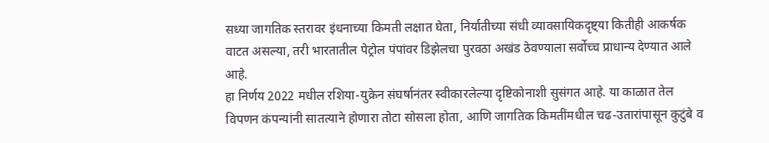सध्या जागतिक स्तरावर इंधनाच्या किमती लक्षात घेता, निर्यातीच्या संधी व्यावसायिकदृष्ट्या कितीही आकर्षक वाटत असल्या, तरी भारतातील पेट्रोल पंपांवर डिझेलचा पुरवठा अखंड ठेवण्याला सर्वोच्च प्राधान्य देण्यात आले आहे.
हा निर्णय 2022 मधील रशिया-युक्रेन संघर्षानंतर स्वीकारलेल्या दृष्टिकोनाशी सुसंगत आहे. या काळात तेल विपणन कंपन्यांनी सातत्याने होणारा तोटा सोसला होता, आणि जागतिक किमतींमधील चढ-उतारांपासून कुटुंबे व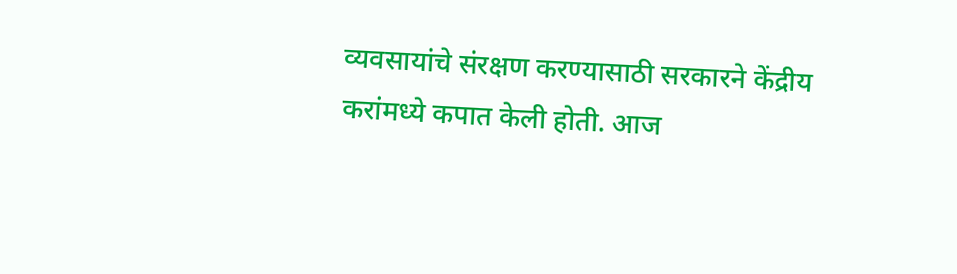व्यवसायांचे संरक्षण करण्यासाठी सरकारने केंद्रीय करांमध्ये कपात केली होती. आज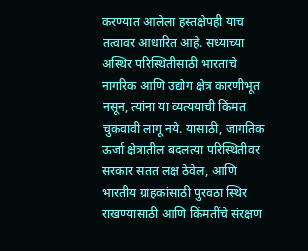करण्यात आलेला हस्तक्षेपही याच तत्वावर आधारित आहे. सध्याच्या अस्थिर परिस्थितीसाठी भारताचे नागरिक आणि उद्योग क्षेत्र कारणीभूत नसून, त्यांना या व्यत्ययाची किंमत चुकवावी लागू नये. यासाठी, जागतिक ऊर्जा क्षेत्रातील बदलत्या परिस्थितीवर सरकार सतत लक्ष ठेवेल, आणि भारतीय ग्राहकांसाठी पुरवठा स्थिर राखण्यासाठी आणि किंमतींचे संरक्षण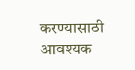करण्यासाठी आवश्यक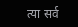त्या सर्व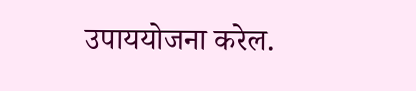उपाययोजना करेल.